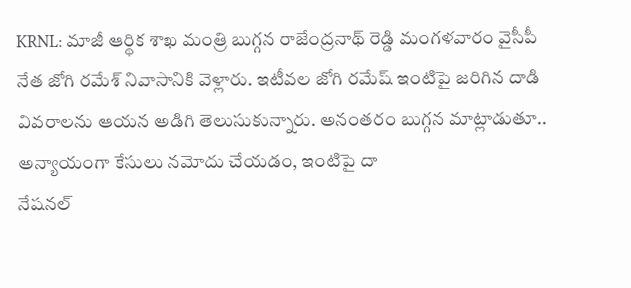KRNL: మాజీ ఆర్థిక శాఖ మంత్రి బుగ్గన రాజేంద్రనాథ్ రెడ్డి మంగళవారం వైసీపీ నేత జోగి రమేశ్ నివాసానికి వెళ్లారు. ఇటీవల జోగి రమేష్ ఇంటిపై జరిగిన దాడి వివరాలను ఆయన అడిగి తెలుసుకున్నారు. అనంతరం బుగ్గన మాట్లాడుతూ.. అన్యాయంగా కేసులు నమోదు చేయడం, ఇంటిపై దా
నేషనల్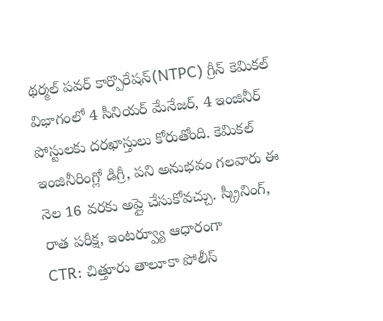థర్మల్ పవర్ కార్పొరేషన్(NTPC) గ్రీన్ కెమికల్ విభాగంలో 4 సీనియర్ మేనేజర్, 4 ఇంజినీర్ పోస్టులకు దరఖాస్తులు కోరుతోంది. కెమికల్ ఇంజినీరింగ్లో డిగ్రీ, పని అనుభవం గలవారు ఈ నెల 16 వరకు అప్లై చేసుకోవచ్చు. స్క్రీనింగ్, రాత పరీక్ష, ఇంటర్వ్యూ ఆధారంగా
CTR: చిత్తూరు తాలూకా పోలీస్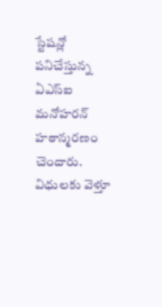స్టేషన్లో పనిచేస్తున్న ఏఎస్ఐ మనోహరన్ హఠాన్మరణం చెందారు. విధులకు వెళ్తూ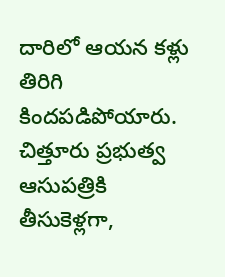దారిలో ఆయన కళ్లు తిరిగి కిందపడిపోయారు. చిత్తూరు ప్రభుత్వ ఆసుపత్రికి తీసుకెళ్లగా,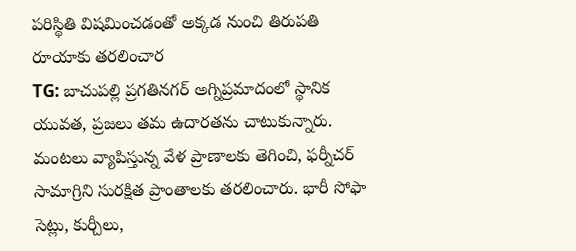పరిస్థితి విషమించడంతో అక్కడ నుంచి తిరుపతి రూయాకు తరలించార
TG: బాచుపల్లి ప్రగతినగర్ అగ్నిప్రమాదంలో స్థానిక యువత, ప్రజలు తమ ఉదారతను చాటుకున్నారు. మంటలు వ్యాపిస్తున్న వేళ ప్రాణాలకు తెగించి, ఫర్నీచర్ సామాగ్రిని సురక్షిత ప్రాంతాలకు తరలించారు. భారీ సోఫా సెట్లు, కుర్చీలు,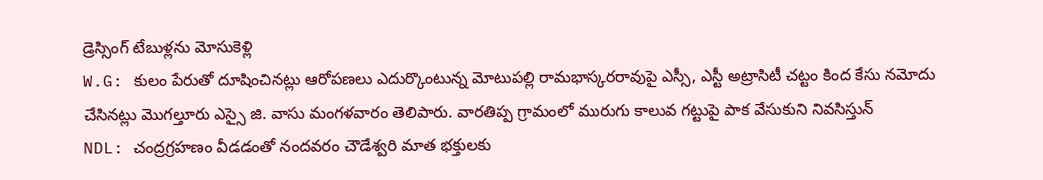డ్రెస్సింగ్ టేబుళ్లను మోసుకెళ్లి
W.G: కులం పేరుతో దూషించినట్లు ఆరోపణలు ఎదుర్కొంటున్న మోటుపల్లి రామభాస్కరరావుపై ఎస్సీ, ఎస్టీ అట్రాసిటీ చట్టం కింద కేసు నమోదు చేసినట్లు మొగల్తూరు ఎస్సై జి. వాసు మంగళవారం తెలిపారు. వారతిప్ప గ్రామంలో మురుగు కాలువ గట్టుపై పాక వేసుకుని నివసిస్తున్
NDL: చంద్రగ్రహణం వీడడంతో నందవరం చౌడేశ్వరి మాత భక్తులకు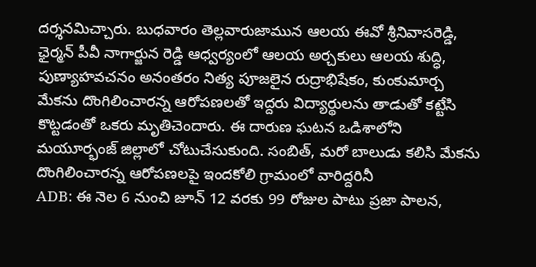దర్శనమిచ్చారు. బుధవారం తెల్లవారుజామున ఆలయ ఈవో శ్రీనివాసరెడ్డి, ఛైర్మన్ పీవీ నాగార్జున రెడ్డి ఆధ్వర్యంలో ఆలయ అర్చకులు ఆలయ శుద్ధి, పుణ్యాహవచనం అనంతరం నిత్య పూజలైన రుద్రాభిషేకం, కుంకుమార్చ
మేకను దొంగిలించారన్న ఆరోపణలతో ఇద్దరు విద్యార్థులను తాడుతో కట్టేసి కొట్టడంతో ఒకరు మృతిచెందారు. ఈ దారుణ ఘటన ఒడిశాలోని మయూర్భంజ్ జిల్లాలో చోటుచేసుకుంది. సంబిత్, మరో బాలుడు కలిసి మేకను దొంగిలించారన్న ఆరోపణలపై ఇందకోలి గ్రామంలో వారిద్దరినీ
ADB: ఈ నెల 6 నుంచి జూన్ 12 వరకు 99 రోజుల పాటు ప్రజా పాలన,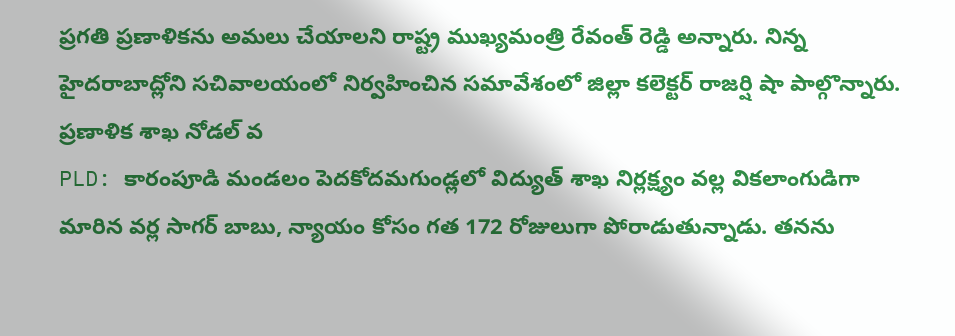ప్రగతి ప్రణాళికను అమలు చేయాలని రాష్ట్ర ముఖ్యమంత్రి రేవంత్ రెడ్డి అన్నారు. నిన్న హైదరాబాద్లోని సచివాలయంలో నిర్వహించిన సమావేశంలో జిల్లా కలెక్టర్ రాజర్షి షా పాల్గొన్నారు. ప్రణాళిక శాఖ నోడల్ వ
PLD: కారంపూడి మండలం పెదకోదమగుండ్లలో విద్యుత్ శాఖ నిర్లక్ష్యం వల్ల వికలాంగుడిగా మారిన వర్ల సాగర్ బాబు, న్యాయం కోసం గత 172 రోజులుగా పోరాడుతున్నాడు. తనను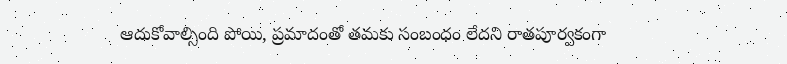ఆదుకోవాల్సింది పోయి, ప్రమాదంతో తమకు సంబంధం లేదని రాతపూర్వకంగా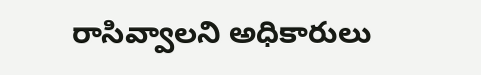రాసివ్వాలని అధికారులు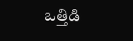ఒత్తిడి